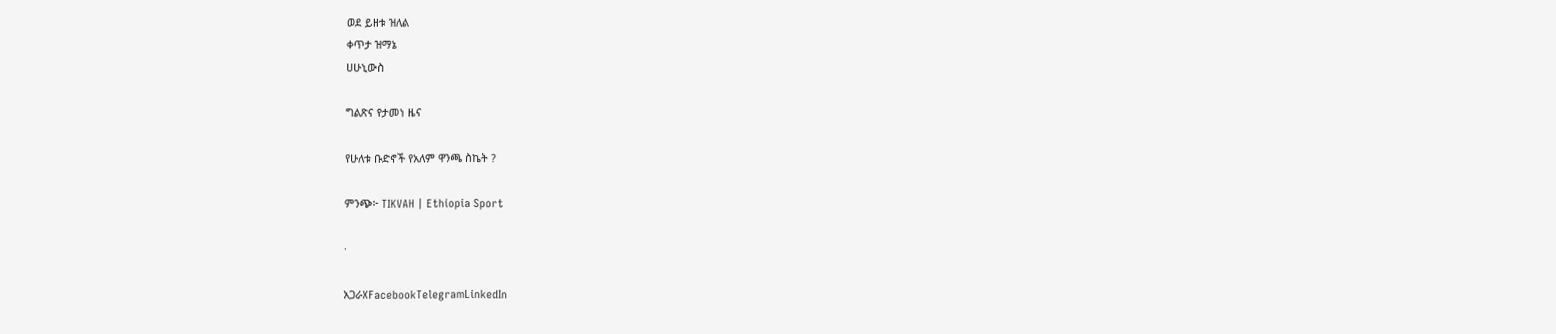ወደ ይዘቱ ዝለል
ቀጥታ ዝማኔ
ሀሁኒውስ

ግልጽና የታመነ ዜና

የሁለቱ ቡድኖች የአለም ዋንጫ ስኬት ?

ምንጭ፦ TIKVAH | Ethiopia Sport

·

አጋራXFacebookTelegramLinkedIn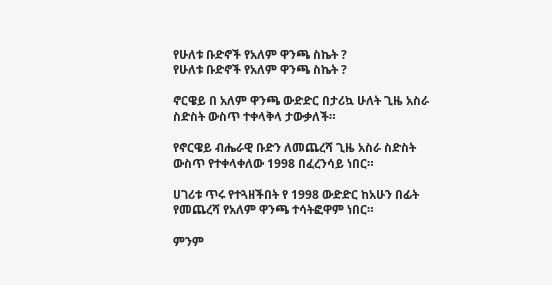የሁለቱ ቡድኖች የአለም ዋንጫ ስኬት ?
የሁለቱ ቡድኖች የአለም ዋንጫ ስኬት ?

ኖርዌይ በ አለም ዋንጫ ውድድር በታሪኳ ሁለት ጊዜ አስራ ስድስት ውስጥ ተቀላቅላ ታውቃለች።

የኖርዌይ ብሔራዊ ቡድን ለመጨረሻ ጊዜ አስራ ስድስት ውስጥ የተቀላቀለው 1998 በፈረንሳይ ነበር።

ሀገሪቱ ጥሩ የተጓዘችበት የ 1998 ውድድር ከአሁን በፊት የመጨረሻ የአለም ዋንጫ ተሳትፎዋም ነበር።

ምንም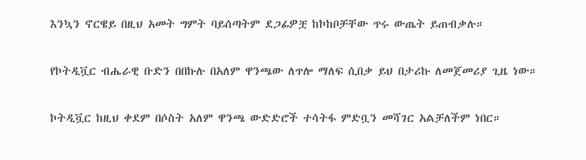እንኳን ኖርዌይ በዚህ አመት ግምት ባይሰጣትም ደጋፊዎቿ ከኮከቦቻቸው ጥሩ ውጤት ይጠብቃሉ።

የኮትዲቯር ብሔራዊ ቡድን በበኩሉ በአለም ዋንጫው ለጥሎ ማለፍ ሲበቃ ይህ በታሪኩ ለመጀመሪያ ጊዜ ነው።

ኮትዲቯር ከዚህ ቀደም በሶስት አለም ዋንጫ ውድድሮች ተሳትፋ ምድቧን መሻገር አልቻለችም ነበር።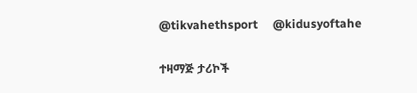@tikvahethsport     @kidusyoftahe

ተዛማጅ ታሪኮች